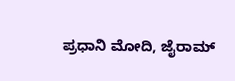ಪ್ರಧಾನಿ ಮೋದಿ, ಜೈರಾಮ್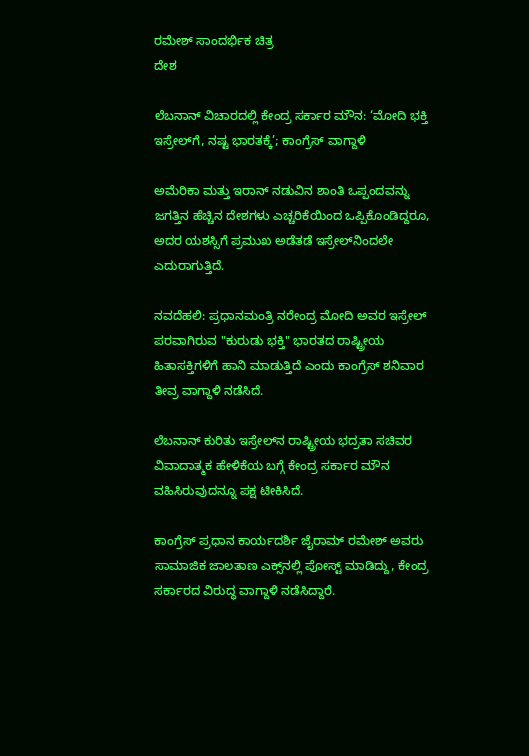ರಮೇಶ್ ಸಾಂದರ್ಭಿಕ ಚಿತ್ರ
ದೇಶ

ಲೆಬನಾನ್ ವಿಚಾರದಲ್ಲಿ ಕೇಂದ್ರ ಸರ್ಕಾರ ಮೌನ: ‘ಮೋದಿ ಭಕ್ತಿ ಇಸ್ರೇಲ್‌ಗೆ, ನಷ್ಟ ಭಾರತಕ್ಕೆ’; ಕಾಂಗ್ರೆಸ್ ವಾಗ್ದಾಳಿ

ಅಮೆರಿಕಾ ಮತ್ತು ಇರಾನ್ ನಡುವಿನ ಶಾಂತಿ ಒಪ್ಪಂದವನ್ನು ಜಗತ್ತಿನ ಹೆಚ್ಚಿನ ದೇಶಗಳು ಎಚ್ಚರಿಕೆಯಿಂದ ಒಪ್ಪಿಕೊಂಡಿದ್ದರೂ, ಅದರ ಯಶಸ್ಸಿಗೆ ಪ್ರಮುಖ ಅಡೆತಡೆ ಇಸ್ರೇಲ್‌ನಿಂದಲೇ ಎದುರಾಗುತ್ತಿದೆ.

ನವದೆಹಲಿ: ಪ್ರಧಾನಮಂತ್ರಿ ನರೇಂದ್ರ ಮೋದಿ ಅವರ ಇಸ್ರೇಲ್ ಪರವಾಗಿರುವ "ಕುರುಡು ಭಕ್ತಿ" ಭಾರತದ ರಾಷ್ಟ್ರೀಯ ಹಿತಾಸಕ್ತಿಗಳಿಗೆ ಹಾನಿ ಮಾಡುತ್ತಿದೆ ಎಂದು ಕಾಂಗ್ರೆಸ್ ಶನಿವಾರ ತೀವ್ರ ವಾಗ್ದಾಳಿ ನಡೆಸಿದೆ.

ಲೆಬನಾನ್ ಕುರಿತು ಇಸ್ರೇಲ್‌ನ ರಾಷ್ಟ್ರೀಯ ಭದ್ರತಾ ಸಚಿವರ ವಿವಾದಾತ್ಮಕ ಹೇಳಿಕೆಯ ಬಗ್ಗೆ ಕೇಂದ್ರ ಸರ್ಕಾರ ಮೌನ ವಹಿಸಿರುವುದನ್ನೂ ಪಕ್ಷ ಟೀಕಿಸಿದೆ.

ಕಾಂಗ್ರೆಸ್ ಪ್ರಧಾನ ಕಾರ್ಯದರ್ಶಿ ಜೈರಾಮ್ ರಮೇಶ್ ಅವರು ಸಾಮಾಜಿಕ ಜಾಲತಾಣ ಎಕ್ಸ್‌ನಲ್ಲಿ ಪೋಸ್ಟ್ ಮಾಡಿದ್ದು, ಕೇಂದ್ರ ಸರ್ಕಾರದ ವಿರುದ್ಧ ವಾಗ್ದಾಳಿ ನಡೆಸಿದ್ದಾರೆ.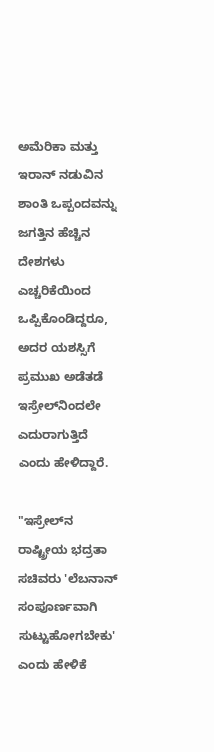ಅಮೆರಿಕಾ ಮತ್ತು ಇರಾನ್ ನಡುವಿನ ಶಾಂತಿ ಒಪ್ಪಂದವನ್ನು ಜಗತ್ತಿನ ಹೆಚ್ಚಿನ ದೇಶಗಳು ಎಚ್ಚರಿಕೆಯಿಂದ ಒಪ್ಪಿಕೊಂಡಿದ್ದರೂ, ಅದರ ಯಶಸ್ಸಿಗೆ ಪ್ರಮುಖ ಅಡೆತಡೆ ಇಸ್ರೇಲ್‌ನಿಂದಲೇ ಎದುರಾಗುತ್ತಿದೆ ಎಂದು ಹೇಳಿದ್ದಾರೆ.

"ಇಸ್ರೇಲ್‌ನ ರಾಷ್ಟ್ರೀಯ ಭದ್ರತಾ ಸಚಿವರು 'ಲೆಬನಾನ್ ಸಂಪೂರ್ಣವಾಗಿ ಸುಟ್ಟುಹೋಗಬೇಕು' ಎಂದು ಹೇಳಿಕೆ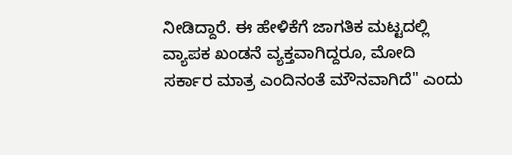ನೀಡಿದ್ದಾರೆ. ಈ ಹೇಳಿಕೆಗೆ ಜಾಗತಿಕ ಮಟ್ಟದಲ್ಲಿ ವ್ಯಾಪಕ ಖಂಡನೆ ವ್ಯಕ್ತವಾಗಿದ್ದರೂ, ಮೋದಿ ಸರ್ಕಾರ ಮಾತ್ರ ಎಂದಿನಂತೆ ಮೌನವಾಗಿದೆ" ಎಂದು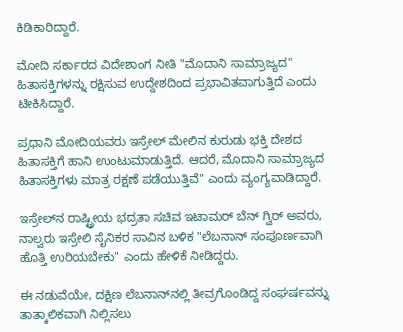ಕಿಡಿಕಾರಿದ್ದಾರೆ.

ಮೋದಿ ಸರ್ಕಾರದ ವಿದೇಶಾಂಗ ನೀತಿ "ಮೊದಾನಿ ಸಾಮ್ರಾಜ್ಯದ" ಹಿತಾಸಕ್ತಿಗಳನ್ನು ರಕ್ಷಿಸುವ ಉದ್ದೇಶದಿಂದ ಪ್ರಭಾವಿತವಾಗುತ್ತಿದೆ ಎಂದು ಟೀಕಿಸಿದ್ದಾರೆ.

ಪ್ರಧಾನಿ ಮೋದಿಯವರು ಇಸ್ರೇಲ್ ಮೇಲಿನ ಕುರುಡು ಭಕ್ತಿ ದೇಶದ ಹಿತಾಸಕ್ತಿಗೆ ಹಾನಿ ಉಂಟುಮಾಡುತ್ತಿದೆ. ಆದರೆ, ಮೊದಾನಿ ಸಾಮ್ರಾಜ್ಯದ ಹಿತಾಸಕ್ತಿಗಳು ಮಾತ್ರ ರಕ್ಷಣೆ ಪಡೆಯುತ್ತಿವೆ" ಎಂದು ವ್ಯಂಗ್ಯವಾಡಿದ್ದಾರೆ.

ಇಸ್ರೇಲ್‌ನ ರಾಷ್ಟ್ರೀಯ ಭದ್ರತಾ ಸಚಿವ ಇಟಾಮರ್ ಬೆನ್ ಗ್ವಿರ್ ಅವರು, ನಾಲ್ವರು ಇಸ್ರೇಲಿ ಸೈನಿಕರ ಸಾವಿನ ಬಳಿಕ "ಲೆಬನಾನ್ ಸಂಪೂರ್ಣವಾಗಿ ಹೊತ್ತಿ ಉರಿಯಬೇಕು" ಎಂದು ಹೇಳಿಕೆ ನೀಡಿದ್ದರು.

ಈ ನಡುವೆಯೇ, ದಕ್ಷಿಣ ಲೆಬನಾನ್‌ನಲ್ಲಿ ತೀವ್ರಗೊಂಡಿದ್ದ ಸಂಘರ್ಷವನ್ನು ತಾತ್ಕಾಲಿಕವಾಗಿ ನಿಲ್ಲಿಸಲು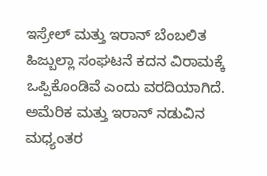ಇಸ್ರೇಲ್ ಮತ್ತು ಇರಾನ್ ಬೆಂಬಲಿತ ಹಿಜ್ಬುಲ್ಲಾ ಸಂಘಟನೆ ಕದನ ವಿರಾಮಕ್ಕೆ ಒಪ್ಪಿಕೊಂಡಿವೆ ಎಂದು ವರದಿಯಾಗಿದೆ. ಅಮೆರಿಕ ಮತ್ತು ಇರಾನ್ ನಡುವಿನ ಮಧ್ಯಂತರ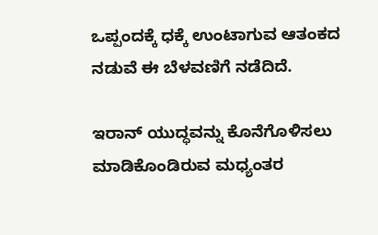ಒಪ್ಪಂದಕ್ಕೆ ಧಕ್ಕೆ ಉಂಟಾಗುವ ಆತಂಕದ ನಡುವೆ ಈ ಬೆಳವಣಿಗೆ ನಡೆದಿದೆ.

ಇರಾನ್ ಯುದ್ಧವನ್ನು ಕೊನೆಗೊಳಿಸಲು ಮಾಡಿಕೊಂಡಿರುವ ಮಧ್ಯಂತರ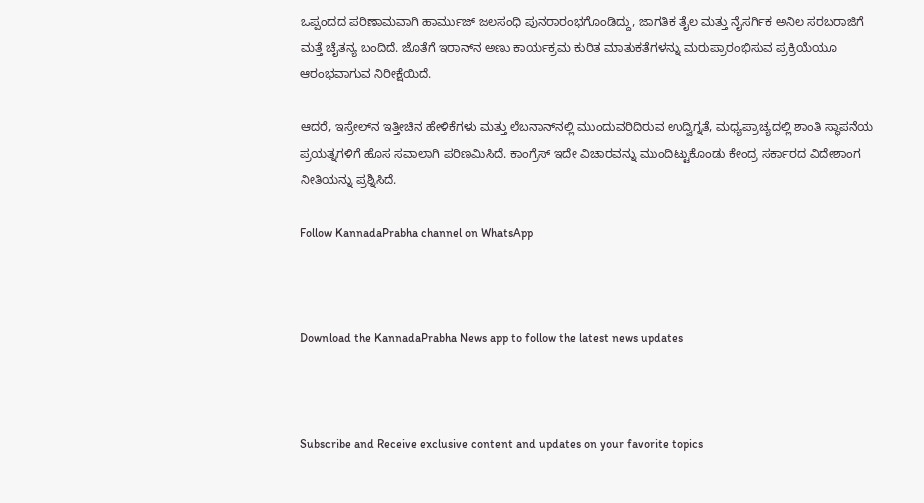ಒಪ್ಪಂದದ ಪರಿಣಾಮವಾಗಿ ಹಾರ್ಮುಜ್ ಜಲಸಂಧಿ ಪುನರಾರಂಭಗೊಂಡಿದ್ದು, ಜಾಗತಿಕ ತೈಲ ಮತ್ತು ನೈಸರ್ಗಿಕ ಅನಿಲ ಸರಬರಾಜಿಗೆ ಮತ್ತೆ ಚೈತನ್ಯ ಬಂದಿದೆ. ಜೊತೆಗೆ ಇರಾನ್‌ನ ಅಣು ಕಾರ್ಯಕ್ರಮ ಕುರಿತ ಮಾತುಕತೆಗಳನ್ನು ಮರುಪ್ರಾರಂಭಿಸುವ ಪ್ರಕ್ರಿಯೆಯೂ ಆರಂಭವಾಗುವ ನಿರೀಕ್ಷೆಯಿದೆ.

ಆದರೆ, ಇಸ್ರೇಲ್‌ನ ಇತ್ತೀಚಿನ ಹೇಳಿಕೆಗಳು ಮತ್ತು ಲೆಬನಾನ್‌ನಲ್ಲಿ ಮುಂದುವರಿದಿರುವ ಉದ್ವಿಗ್ನತೆ, ಮಧ್ಯಪ್ರಾಚ್ಯದಲ್ಲಿ ಶಾಂತಿ ಸ್ಥಾಪನೆಯ ಪ್ರಯತ್ನಗಳಿಗೆ ಹೊಸ ಸವಾಲಾಗಿ ಪರಿಣಮಿಸಿದೆ. ಕಾಂಗ್ರೆಸ್ ಇದೇ ವಿಚಾರವನ್ನು ಮುಂದಿಟ್ಟುಕೊಂಡು ಕೇಂದ್ರ ಸರ್ಕಾರದ ವಿದೇಶಾಂಗ ನೀತಿಯನ್ನು ಪ್ರಶ್ನಿಸಿದೆ.

Follow KannadaPrabha channel on WhatsApp



Download the KannadaPrabha News app to follow the latest news updates



Subscribe and Receive exclusive content and updates on your favorite topics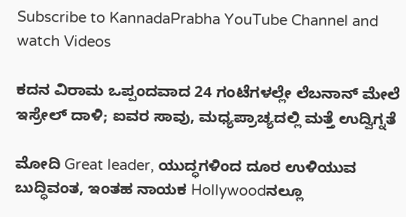Subscribe to KannadaPrabha YouTube Channel and watch Videos

ಕದನ ವಿರಾಮ ಒಪ್ಪಂದವಾದ 24 ಗಂಟೆಗಳಲ್ಲೇ ಲೆಬನಾನ್ ಮೇಲೆ ಇಸ್ರೇಲ್ ದಾಳಿ; ಐವರ ಸಾವು, ಮಧ್ಯಪ್ರಾಚ್ಯದಲ್ಲಿ ಮತ್ತೆ ಉದ್ವಿಗ್ನತೆ

ಮೋದಿ Great leader, ಯುದ್ಧಗಳಿಂದ ದೂರ ಉಳಿಯುವ ಬುದ್ಧಿವಂತ, ಇಂತಹ ನಾಯಕ Hollywoodನಲ್ಲೂ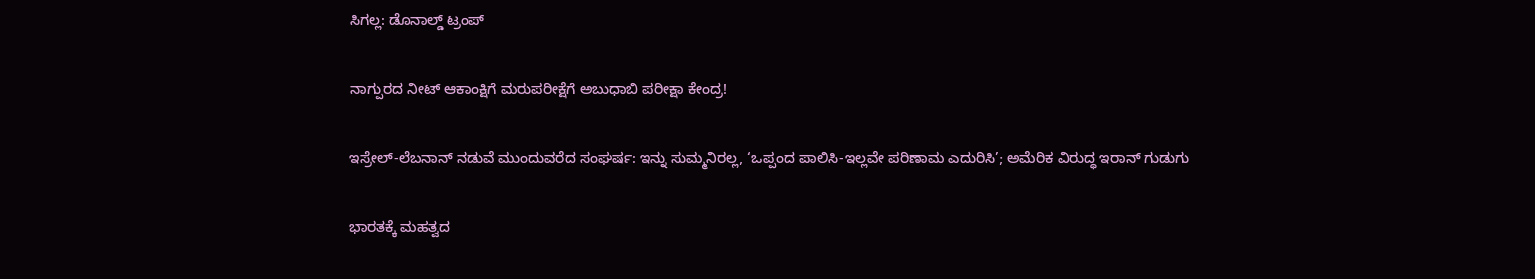ಸಿಗಲ್ಲ: ಡೊನಾಲ್ಡ್ ಟ್ರಂಪ್

ನಾಗ್ಪುರದ ನೀಟ್ ಆಕಾಂಕ್ಷಿಗೆ ಮರುಪರೀಕ್ಷೆಗೆ ಅಬುಧಾಬಿ ಪರೀಕ್ಷಾ ಕೇಂದ್ರ!

ಇಸ್ರೇಲ್-ಲೆಬನಾನ್ ನಡುವೆ ಮುಂದುವರೆದ ಸಂಘರ್ಷ: ಇನ್ನು ಸುಮ್ಮನಿರಲ್ಲ, ‘ಒಪ್ಪಂದ ಪಾಲಿಸಿ-ಇಲ್ಲವೇ ಪರಿಣಾಮ ಎದುರಿಸಿ’; ಅಮೆರಿಕ ವಿರುದ್ಧ ಇರಾನ್ ಗುಡುಗು

ಭಾರತಕ್ಕೆ ಮಹತ್ವದ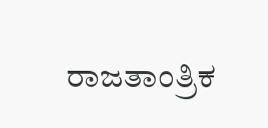ರಾಜತಾಂತ್ರಿಕ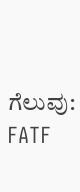ಗೆಲುವು: FATF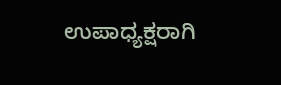ಉಪಾಧ್ಯಕ್ಷರಾಗಿ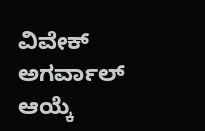ವಿವೇಕ್ ಅಗರ್ವಾಲ್ ಆಯ್ಕೆ